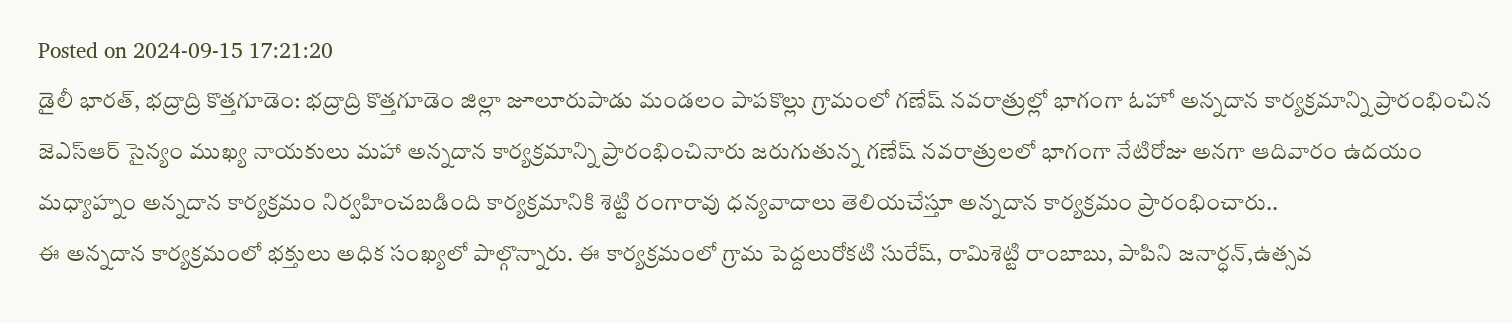Posted on 2024-09-15 17:21:20
డైలీ భారత్, భద్రాద్రి కొత్తగూడెం: భద్రాద్రి కొత్తగూడెం జిల్లా జూలూరుపాడు మండలం పాపకొల్లు గ్రామంలో గణేష్ నవరాత్రుల్లో భాగంగా ఓహో అన్నదాన కార్యక్రమాన్ని ప్రారంభించిన జెఎస్ఆర్ సైన్యం ముఖ్య నాయకులు మహా అన్నదాన కార్యక్రమాన్ని ప్రారంభించినారు జరుగుతున్న గణేష్ నవరాత్రులలో భాగంగా నేటిరోజు అనగా ఆదివారం ఉదయం మధ్యాహ్నం అన్నదాన కార్యక్రమం నిర్వహించబడింది కార్యక్రమానికి శెట్టి రంగారావు ధన్యవాదాలు తెలియచేస్తూ అన్నదాన కార్యక్రమం ప్రారంభించారు..
ఈ అన్నదాన కార్యక్రమంలో భక్తులు అధిక సంఖ్యలో పాల్గొన్నారు. ఈ కార్యక్రమంలో గ్రామ పెద్దలురోకటి సురేష్, రామిశెట్టి రాంబాబు, పాపిని జనార్ధన్,ఉత్సవ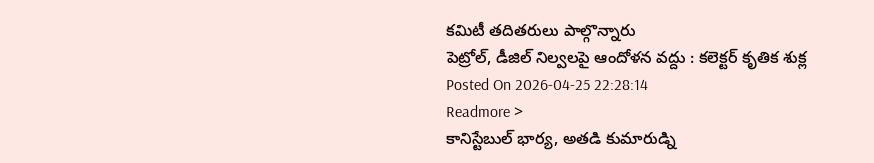కమిటీ తదితరులు పాల్గొన్నారు
పెట్రోల్, డీజిల్ నిల్వలపై ఆందోళన వద్దు : కలెక్టర్ కృతిక శుక్ల
Posted On 2026-04-25 22:28:14
Readmore >
కానిస్టేబుల్ భార్య, అతడి కుమారుడ్ని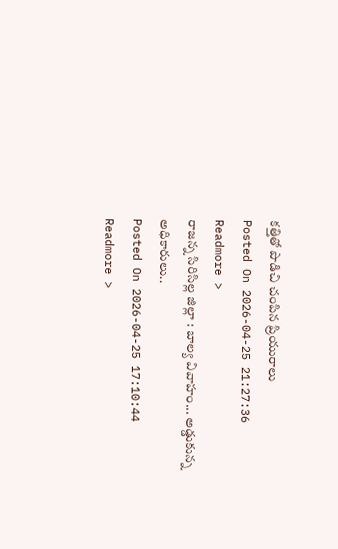కత్తితో పొడిచి చంపిన ప్రియురాలు
Posted On 2026-04-25 21:27:36
Readmore >
రాజన్న సిరిసిల్ల జిల్లా : బాల్య వివాహం... అడ్డుకున్న అధికారులు..
Posted On 2026-04-25 17:10:44
Readmore >